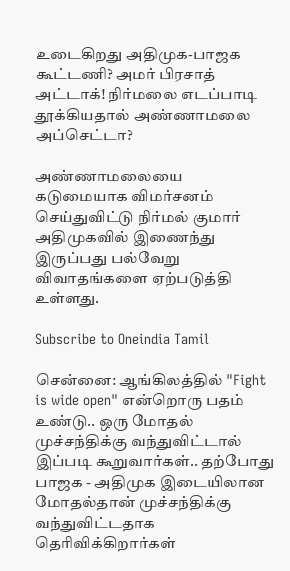உடைகிறது அதிமுக-பாஜக கூட்டணி? அமர் பிரசாத் அட்டாக்! நிர்மலை எடப்பாடி தூக்கியதால் அண்ணாமலை அப்செட்டா?

அண்ணாமலையை கடுமையாக விமர்சனம் செய்துவிட்டு நிர்மல் குமார் அதிமுகவில் இணைந்து இருப்பது பல்வேறு விவாதங்களை ஏற்படுத்தி உள்ளது.

Subscribe to Oneindia Tamil

சென்னை: ஆங்கிலத்தில் "Fight is wide open" என்றொரு பதம் உண்டு.. ஒரு மோதல் முச்சந்திக்கு வந்துவிட்டால் இப்படி கூறுவார்கள்.. தற்போது பாஜக - அதிமுக இடையிலான மோதல்தான் முச்சந்திக்கு வந்துவிட்டதாக தெரிவிக்கிறார்கள்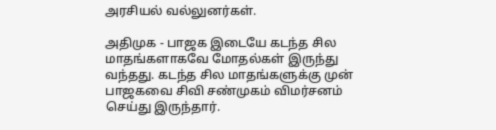அரசியல் வல்லுனர்கள்.

அதிமுக - பாஜக இடையே கடந்த சில மாதங்களாகவே மோதல்கள் இருந்து வந்தது. கடந்த சில மாதங்களுக்கு முன் பாஜகவை சிவி சண்முகம் விமர்சனம் செய்து இருந்தார்.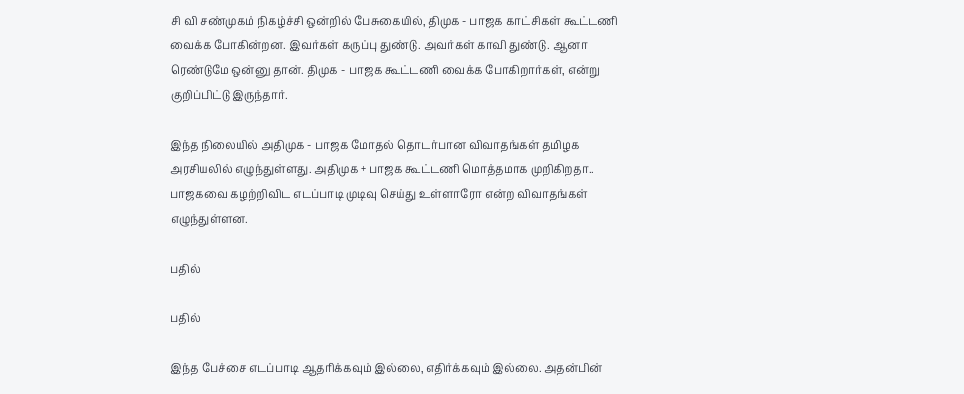சி வி சண்முகம் நிகழ்ச்சி ஒன்றில் பேசுகையில், திமுக - பாஜக காட்சிகள் கூட்டணி வைக்க போகின்றன. இவர்கள் கருப்பு துண்டு. அவர்கள் காவி துண்டு. ஆனா ரெண்டுமே ஒன்னு தான். திமுக - பாஜக கூட்டணி வைக்க போகிறார்கள், என்று குறிப்பிட்டு இருந்தார்.

இந்த நிலையில் அதிமுக - பாஜக மோதல் தொடர்பான விவாதங்கள் தமிழக அரசியலில் எழுந்துள்ளது. அதிமுக + பாஜக கூட்டணி மொத்தமாக முறிகிறதா.. பாஜகவை கழற்றிவிட எடப்பாடி முடிவு செய்து உள்ளாரோ என்ற விவாதங்கள் எழுந்துள்ளன.

பதில்

பதில்

இந்த பேச்சை எடப்பாடி ஆதரிக்கவும் இல்லை, எதிர்க்கவும் இல்லை. அதன்பின்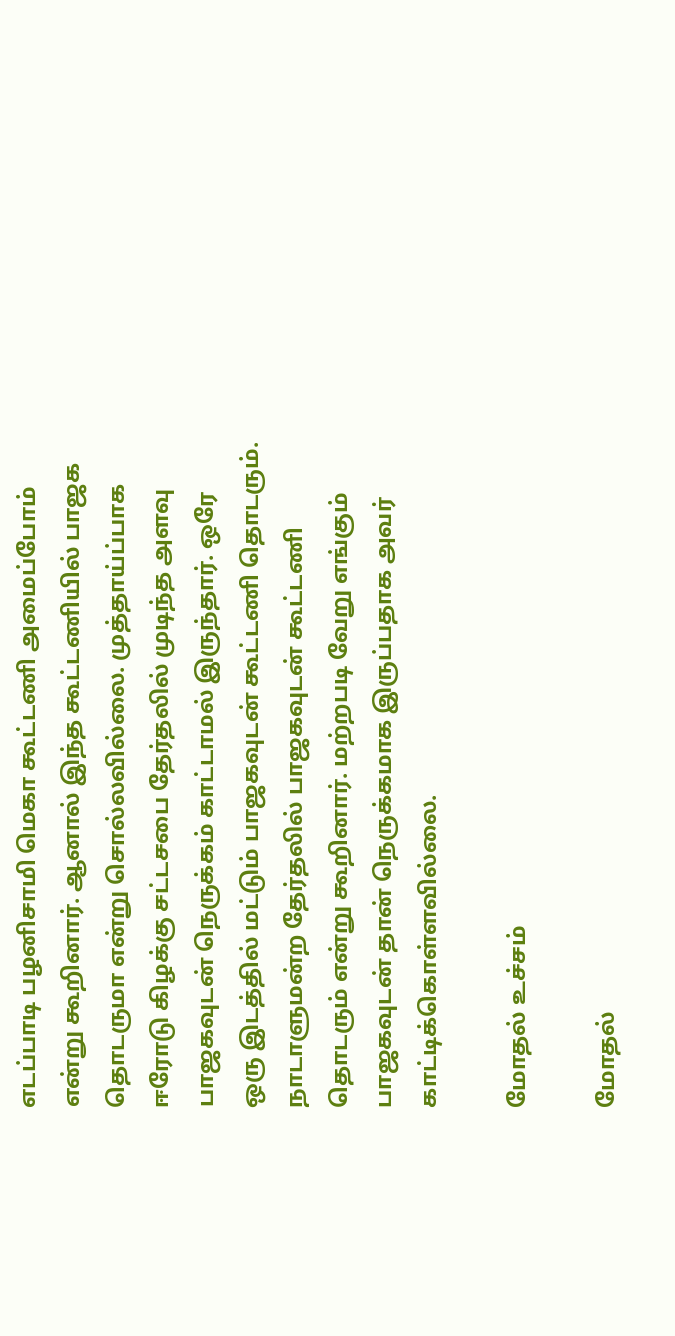எடப்பாடி பழனிசாமி மெகா கூட்டணி அமைப்போம் என்று கூறினார். ஆனால் இந்த கூட்டணியில் பாஜக தொடருமா என்று சொல்லவில்லை. முத்தாய்ப்பாக ஈரோடு கிழக்கு சட்டசபை தேர்தலில் முடிந்த அளவு பாஜகவுடன் நெருக்கம் காட்டாமல் இருந்தார். ஒரே ஒரு இடத்தில் மட்டும் பாஜகவுடன் கூட்டணி தொடரும். நாடாளுமன்ற தேர்தலில் பாஜகவுடன் கூட்டணி தொடரும் என்று கூறினார். மற்றபடி வேறு எங்கும் பாஜகவுடன் தான் நெருக்கமாக இருப்பதாக அவர் காட்டிக்கொள்ளவில்லை.

மோதல் உச்சம்

மோதல்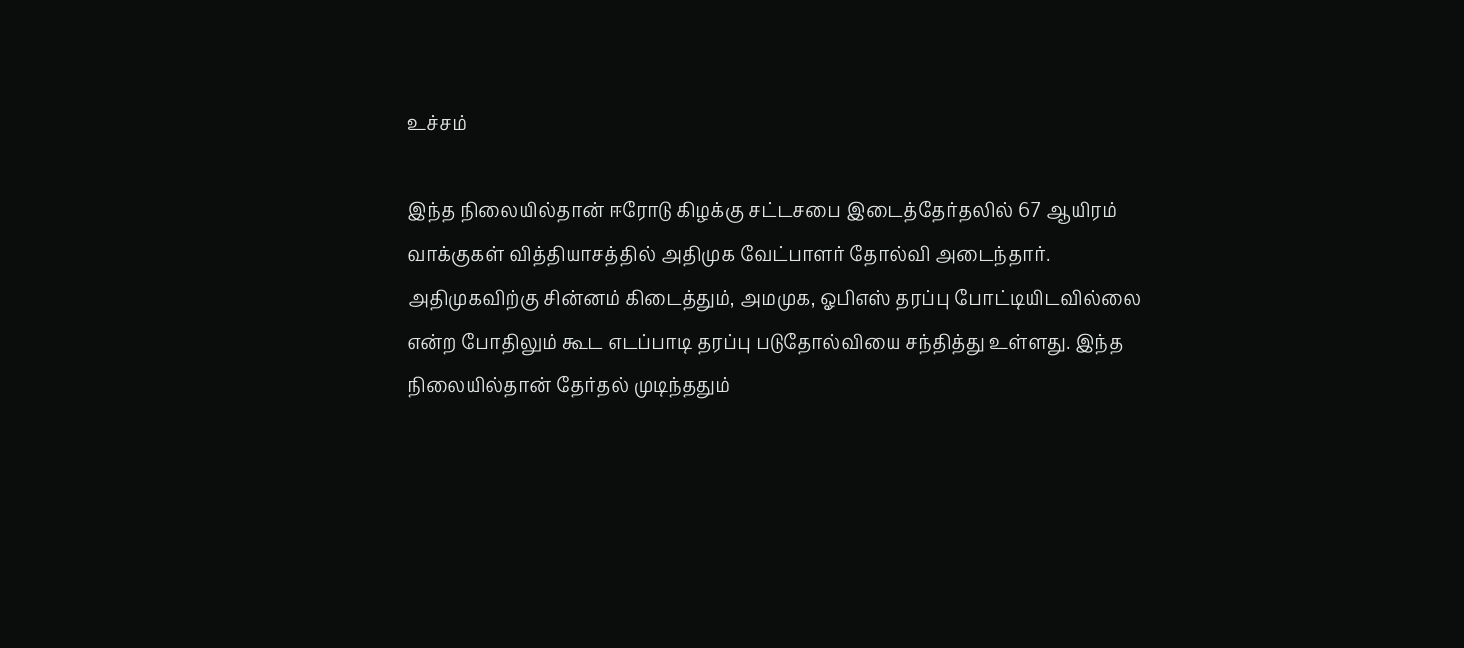உச்சம்

இந்த நிலையில்தான் ஈரோடு கிழக்கு சட்டசபை இடைத்தேர்தலில் 67 ஆயிரம் வாக்குகள் வித்தியாசத்தில் அதிமுக வேட்பாளர் தோல்வி அடைந்தார். அதிமுகவிற்கு சின்னம் கிடைத்தும், அமமுக, ஓபிஎஸ் தரப்பு போட்டியிடவில்லை என்ற போதிலும் கூட எடப்பாடி தரப்பு படுதோல்வியை சந்தித்து உள்ளது. இந்த நிலையில்தான் தேர்தல் முடிந்ததும்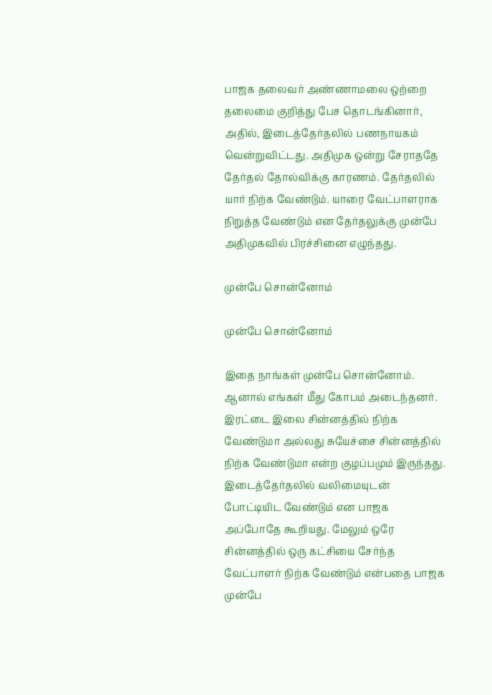பாஜக தலைவர் அண்ணாமலை ஒற்றை தலைமை குறித்து பேச தொடங்கினார், அதில், இடைத்தேர்தலில் பணநாயகம் வென்றுவிட்டது. அதிமுக ஒன்று சேராததே தேர்தல் தோல்விக்கு காரணம். தேர்தலில் யார் நிற்க வேண்டும். யாரை வேட்பாளராக நிறுத்த வேண்டும் என தேர்தலுக்கு முன்பே அதிமுகவில் பிரச்சினை எழுந்தது.

முன்பே சொன்னோம்

முன்பே சொன்னோம்

இதை நாங்கள் முன்பே சொன்னோம். ஆனால் எங்கள் மீது கோபம் அடைந்தனர். இரட்டை இலை சின்னத்தில் நிற்க வேண்டுமா அல்லது சுயேச்சை சின்னத்தில் நிற்க வேண்டுமா என்ற குழப்பமும் இருந்தது. இடைத்தேர்தலில் வலிமையுடன் போட்டியிட வேண்டும் என பாஜக அப்போதே கூறியது. மேலும் ஒரே சின்னத்தில் ஒரு கட்சியை சேர்ந்த வேட்பாளர் நிற்க வேண்டும் என்பதை பாஜக முன்பே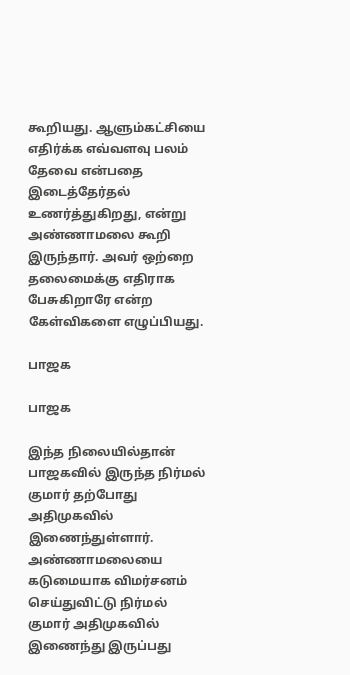கூறியது. ஆளும்கட்சியை எதிர்க்க எவ்வளவு பலம் தேவை என்பதை இடைத்தேர்தல் உணர்த்துகிறது, என்று அண்ணாமலை கூறி இருந்தார். அவர் ஒற்றை தலைமைக்கு எதிராக பேசுகிறாரே என்ற கேள்விகளை எழுப்பியது.

பாஜக

பாஜக

இந்த நிலையில்தான் பாஜகவில் இருந்த நிர்மல் குமார் தற்போது அதிமுகவில் இணைந்துள்ளார். அண்ணாமலையை கடுமையாக விமர்சனம் செய்துவிட்டு நிர்மல் குமார் அதிமுகவில் இணைந்து இருப்பது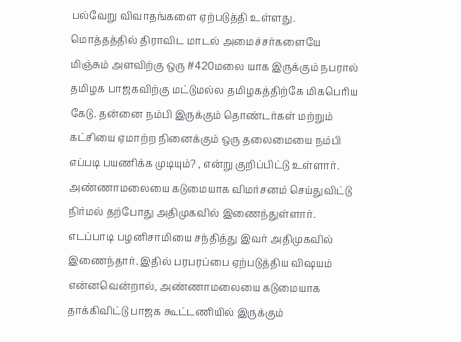பல்வேறு விவாதங்களை ஏற்படுத்தி உள்ளது. மொத்தத்தில் திராவிட மாடல் அமைச்சர்களையே மிஞ்சும் அளவிற்கு ஒரு #420மலை யாக இருக்கும் நபரால் தமிழக பாஜகவிற்கு மட்டுமல்ல தமிழகத்திற்கே மிகபெரிய கேடு. தன்னை நம்பி இருக்கும் தொண்டர்கள் மற்றும் கட்சியை ஏமாற்ற நினைக்கும் ஒரு தலைமையை நம்பி எப்படி பயணிக்க முடியும்? , என்று குறிப்பிட்டு உள்ளார். அண்ணாமலையை கடுமையாக விமர்சனம் செய்துவிட்டு நிர்மல் தற்போது அதிமுகவில் இணைந்துள்ளார். எடப்பாடி பழனிசாமியை சந்தித்து இவர் அதிமுகவில் இணைந்தார். இதில் பரபரப்பை ஏற்படுத்திய விஷயம் என்னவென்றால், அண்ணாமலையை கடுமையாக தாக்கிவிட்டு பாஜக கூட்டணியில் இருக்கும்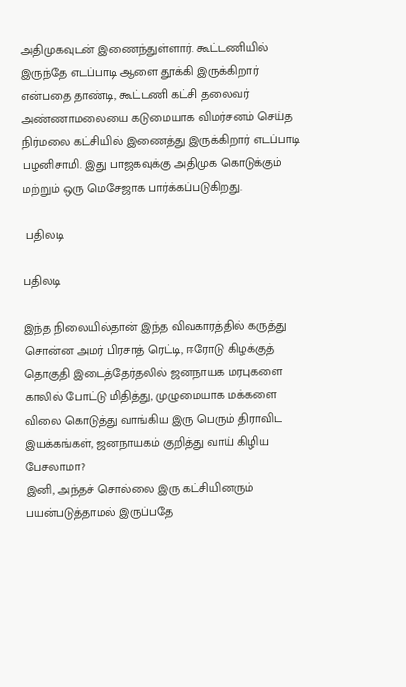அதிமுகவுடன் இணைந்துள்ளார். கூட்டணியில் இருந்தே எடப்பாடி ஆளை தூக்கி இருக்கிறார் என்பதை தாண்டி, கூட்டணி கட்சி தலைவர் அண்ணாமலையை கடுமையாக விமர்சனம் செய்த நிர்மலை கட்சியில் இணைத்து இருக்கிறார் எடப்பாடி பழனிசாமி. இது பாஜகவுக்கு அதிமுக கொடுக்கும் மற்றும் ஒரு மெசேஜாக பார்க்கப்படுகிறது.

 பதிலடி

பதிலடி

இந்த நிலையில்தான் இந்த விவகாரத்தில் கருத்து சொன்ன அமர் பிரசாத் ரெட்டி, ஈரோடு கிழக்குத் தொகுதி இடைத்தேர்தலில் ஜனநாயக மரபுகளை காலில் போட்டு மிதித்து, முழுமையாக மக்களை விலை கொடுத்து வாங்கிய இரு பெரும் திராவிட இயக்கங்கள், ஜனநாயகம் குறித்து வாய் கிழிய பேசலாமா?
இனி, அந்தச் சொல்லை இரு கட்சியினரும் பயன்படுத்தாமல் இருப்பதே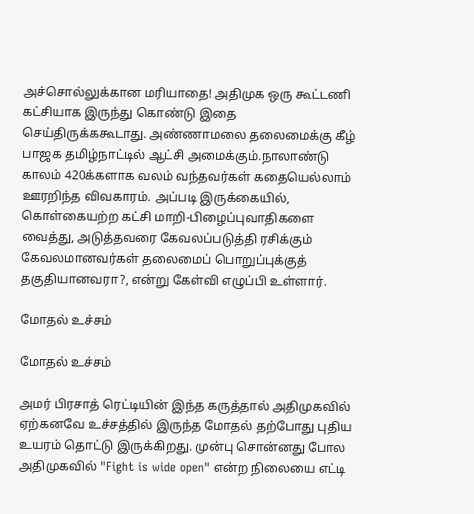அச்சொல்லுக்கான மரியாதை! அதிமுக ஒரு கூட்டணி கட்சியாக இருந்து கொண்டு இதை செய்திருக்ககூடாது. அண்ணாமலை தலைமைக்கு கீழ் பாஜக தமிழ்நாட்டில் ஆட்சி அமைக்கும்.நாலாண்டு காலம் 420க்களாக வலம் வந்தவர்கள் கதையெல்லாம் ஊரறிந்த விவகாரம். அப்படி இருக்கையில், கொள்கையற்ற கட்சி மாறி-பிழைப்புவாதிகளை வைத்து, அடுத்தவரை கேவலப்படுத்தி ரசிக்கும் கேவலமானவர்கள் தலைமைப் பொறுப்புக்குத் தகுதியானவரா?, என்று கேள்வி எழுப்பி உள்ளார்.

மோதல் உச்சம்

மோதல் உச்சம்

அமர் பிரசாத் ரெட்டியின் இந்த கருத்தால் அதிமுகவில் ஏற்கனவே உச்சத்தில் இருந்த மோதல் தற்போது புதிய உயரம் தொட்டு இருக்கிறது. முன்பு சொன்னது போல அதிமுகவில் "Fight is wide open" என்ற நிலையை எட்டி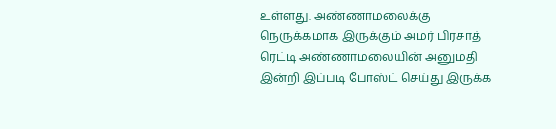உள்ளது. அண்ணாமலைக்கு நெருக்கமாக இருக்கும் அமர் பிரசாத் ரெட்டி அண்ணாமலையின் அனுமதி இன்றி இப்படி போஸ்ட் செய்து இருக்க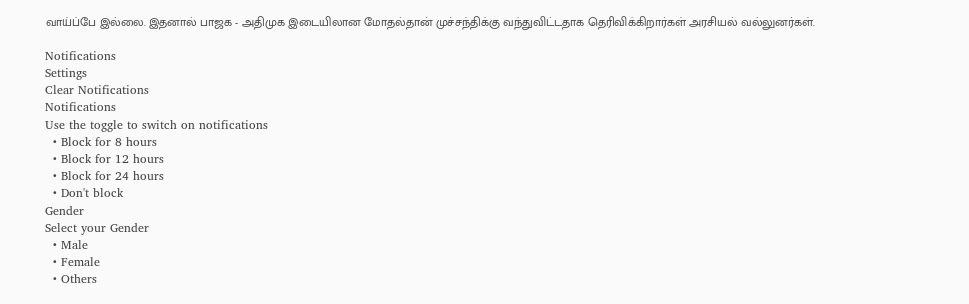வாய்ப்பே இல்லை. இதனால் பாஜக - அதிமுக இடையிலான மோதல்தான் முச்சந்திக்கு வந்துவிட்டதாக தெரிவிக்கிறார்கள் அரசியல் வல்லுனர்கள்.

Notifications
Settings
Clear Notifications
Notifications
Use the toggle to switch on notifications
  • Block for 8 hours
  • Block for 12 hours
  • Block for 24 hours
  • Don't block
Gender
Select your Gender
  • Male
  • Female
  • Others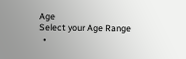Age
Select your Age Range
  •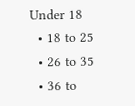Under 18
  • 18 to 25
  • 26 to 35
  • 36 to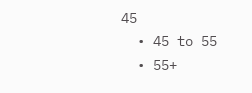45
  • 45 to 55
  • 55+